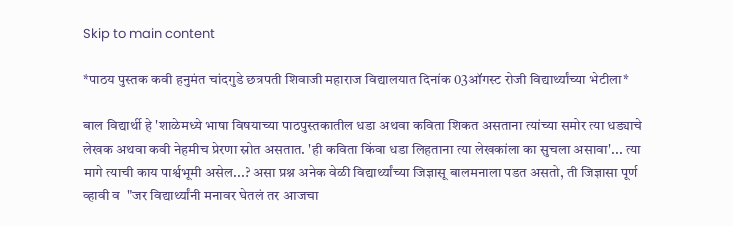Skip to main content

*पाठय पुस्तक कवी हनुमंत चांदगुडे छत्रपती शिवाजी महाराज विद्यालयात दिनांक 03ऑगस्ट रोजी विद्यार्थ्यांच्या भेटीला*

बाल विद्यार्थी हे 'शाळेमध्ये भाषा विषयाच्या पाठपुस्तकातील धडा अथवा कविता शिकत असताना त्यांच्या समोर त्या धड्याचे लेखक अथवा कवी नेहमीच प्रेरणा स्रोत असतात. 'ही कविता किंवा धडा लिहताना त्या लेखकांला का सुचला असावा'... त्या मागे त्याची काय पार्श्वभूमी असेल...? असा प्रश्न अनेक वेळी विद्यार्थ्यांच्या जिज्ञासू बालमनाला पडत असतो, ती जिज्ञासा पूर्ण व्हावी व  "जर विद्यार्थ्यांनी मनावर घेतलं तर आजचा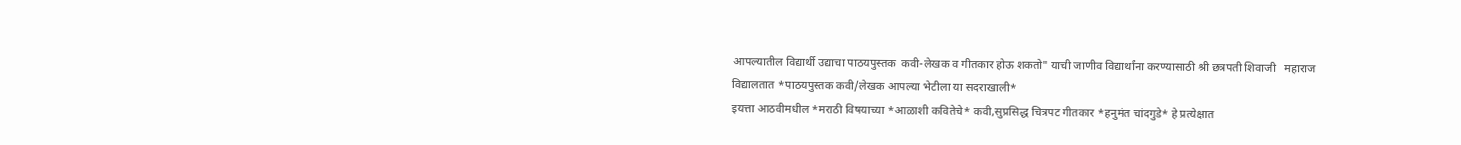आपल्यातील विद्यार्थी उद्याचा पाठयपुस्तक  कवी-लेखक व गीतकार होऊ शकतो" याची जाणीव विद्यार्थांना करण्यासाठी श्री छत्रपती शिवाजी   महाराज विद्यालतात *पाठयपुस्तक कवी/लेखक आपल्या भेटीला या सदराखाली*
इयत्ता आठवीमधील *मराठी विषयाच्या *आळाशी कवितेचे* कवी,सुप्रसिद्ध चित्रपट गीतकार *हनुमंत चांदगुडे* हे प्रत्येक्षात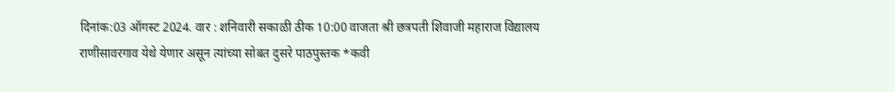दिनांक:03 ऑगस्ट 2024. वार : शनिवारी सकाळी ठीक 10:00 वाजता श्री छत्रपती शिवाजी महाराज विद्यालय राणीसावरगाव येथे येणार असून त्यांच्या सोबत दुसरे पाठपुस्तक *कवी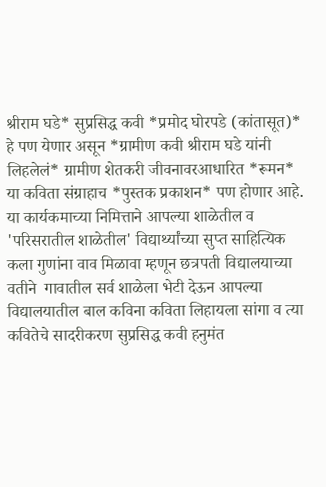श्रीराम घडे* सुप्रसिद्ध कवी *प्रमोद घोरपडे (कांतासूत)* हे पण येणार असून *ग्रामीण कवी श्रीराम घडे यांनी लिहलेलं* ग्रामीण शेतकरी जीवनावरआधारित *रूमन* या कविता संग्राहाच *पुस्तक प्रकाशन* पण होणार आहे. या कार्यकमाच्या निमित्ताने आपल्या शाळेतील व 'परिसरातील शाळेतील' विद्यार्थ्यांच्या सुप्त साहित्यिक कला गुणांना वाव मिळावा म्हणून छत्रपती विद्यालयाच्या वतीने  गावातील सर्व शाळेला भेटी देऊन आपल्या विद्यालयातील बाल कविना कविता लिहायला सांगा व त्या कवितेचे सादरीकरण सुप्रसिद्ध कवी हनुमंत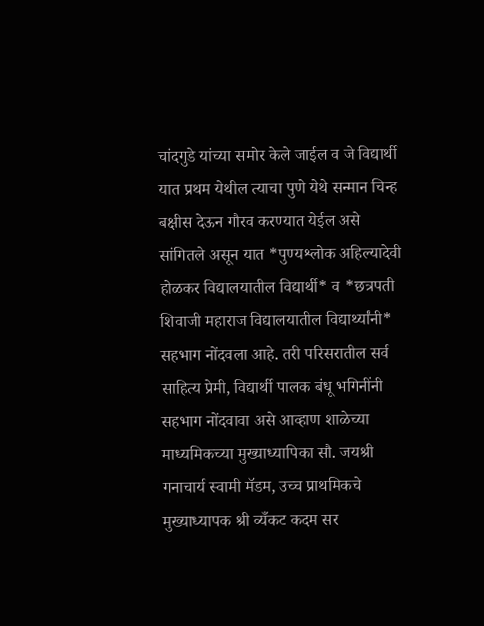चांदगुडे यांच्या समोर केले जाईल व जे विद्यार्थी यात प्रथम येथील त्याचा पुणे येथे सन्मान चिन्ह बक्षीस देऊन गौरव करण्यात येईल असे सांगितले असून यात *पुण्यश्लोक अहिल्यादेवी होळकर विद्यालयातील विद्यार्थी* व *छत्रपती शिवाजी महाराज विद्यालयातील विद्यार्थ्यांनी* सहभाग नोंदवला आहे. तरी परिसरातील सर्व साहित्य प्रेमी, विद्यार्थी पालक बंधू भगिनींनी सहभाग नोंदवावा असे आव्हाण शाळेच्या माध्यमिकच्या मुख्याध्यापिका सौ. जयश्री गनाचार्य स्वामी मॅडम, उच्च प्राथमिकचे मुख्याध्यापक श्री व्यँकट कदम सर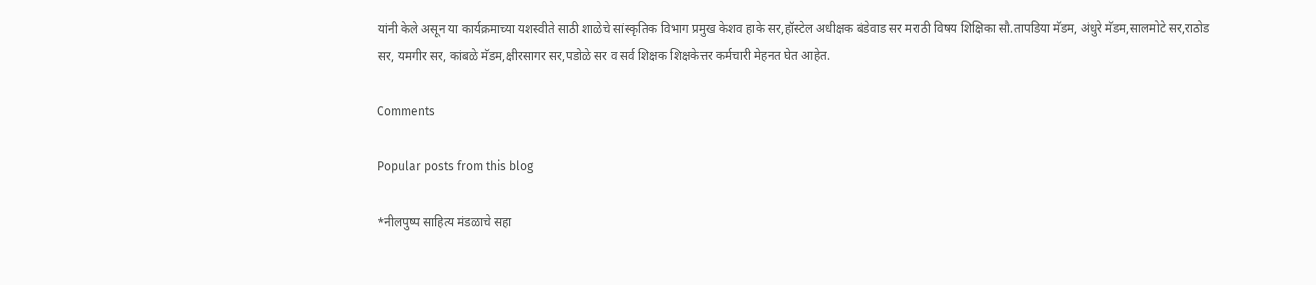यांनी केले असून या कार्यक्रमाच्या यशस्वीते साठी शाळेचे सांस्कृतिक विभाग प्रमुख केशव हाके सर,हॉस्टेल अधीक्षक बंडेवाड सर मराठी विषय शिक्षिका सौ.तापडिया मॅडम, अंधुरे मॅडम,सालमोटे सर,राठोड सर, यमगीर सर, कांबळे मॅडम,क्षीरसागर सर,पडोळे सर व सर्व शिक्षक शिक्षकेत्तर कर्मचारी मेहनत घेत आहेत.

Comments

Popular posts from this blog

*नीलपुष्प साहित्य मंडळाचे सहा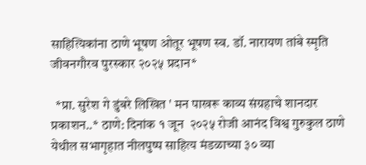साहित्यिकांना ठाणे भूषण ओतूर भूषण स्व. डॉ. नारायण तांबे स्मृति जीवनगौरव पुरस्कार २०२५ प्रदान*

  *प्रा. सुरेश गे डुंबरे लिखित ' मन पाखरू काव्य संग्रहाचे शानदार प्रकाशन..* ठाणे: दिनांक १ जून  २०२५ रोजी आनंद विश्व गुरुकुल ठाणे येथील सभागृहात नीलपुष्प साहित्य मंडळाच्या ३० व्या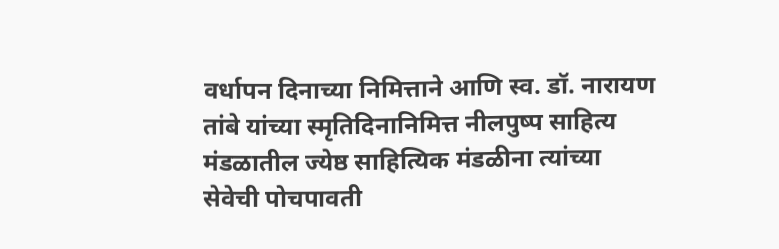वर्धापन दिनाच्या निमित्ताने आणि स्व. डॉ. नारायण तांबे यांच्या स्मृतिदिनानिमित्त नीलपुष्प साहित्य मंडळातील ज्येष्ठ साहित्यिक मंडळीना त्यांच्या सेवेची पोचपावती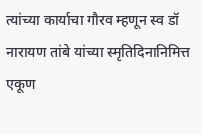त्यांच्या कार्याचा गौरव म्हणून स्व डॉ नारायण तांबे यांच्या स्मृतिदिनानिमित्त एकूण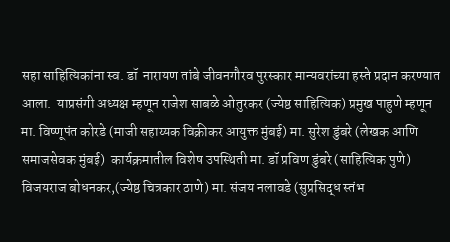सहा साहित्यिकांना स्व. डॉ  नारायण तांबे जीवनगौरव पुरस्कार मान्यवरांच्या हस्ते प्रदान करण्यात आला.  याप्रसंगी अध्यक्ष म्हणून राजेश साबळे ओतुरकर (ज्येष्ठ साहित्यिक) प्रमुख पाहुणे म्हणून मा. विष्णूपंत कोरडे (माजी सहाय्यक विक्रीकर आयुक्त मुंबई) मा. सुरेश डुंबरे (लेखक आणि समाजसेवक मुंबई)  कार्यक्रमातील विशेष उपस्थिती मा. डॉ प्रविण डुंबरे (साहित्यिक पुणे) विजयराज बोधनकर,(ज्येष्ठ चित्रकार ठाणे) मा. संजय नलावडे (सुप्रसिद्ध स्तंभ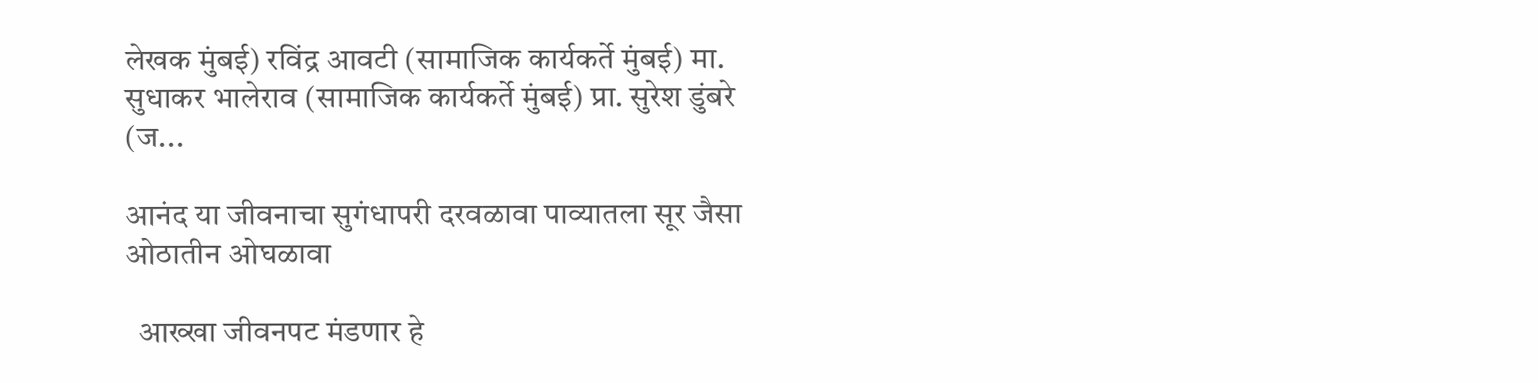लेखक मुंबई) रविंद्र आवटी (सामाजिक कार्यकर्ते मुंबई) मा. सुधाकर भालेराव (सामाजिक कार्यकर्ते मुंबई) प्रा. सुरेश डुंबरे (ज...

आनंद या जीवनाचा सुगंधापरी दरवळावा पाव्यातला सूर जैसा ओठातीन ओघळावा

  आख्खा जीवनपट मंडणार हे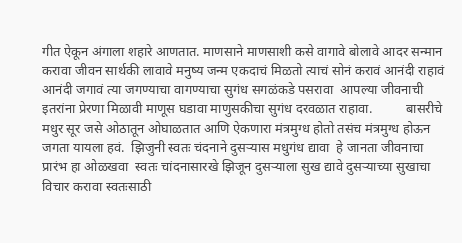गीत ऐकून अंगाला शहारे आणतात. माणसाने माणसाशी कसे वागावे बोलावे आदर सन्मान करावा जीवन सार्थकी लावावे मनुष्य जन्म एकदाचं मिळतो त्याचं सोनं करावं आनंदी राहावं आनंदी जगावं त्या जगण्याचा वागण्याचा सुगंध सगळंकडे पसरावा  आपल्या जीवनाची इतरांना प्रेरणा मिळावी माणूस घडावा माणुसकीचा सुगंध दरवळात राहावा.          बासरीचे मधुर सूर जसे ओठातून ओघाळतात आणि ऐकणारा मंत्रमुग्ध होतो तसंच मंत्रमुग्ध होऊन जगता यायला हवं.  झिजुनी स्वतः चंदनाने दुसऱ्यास मधुगंध द्यावा  हे जानता जीवनाचा प्रारंभ हा ओळखवा  स्वतः चांदनासारखे झिजून दुसऱ्याला सुख द्यावे दुसऱ्याच्या सुखाचा विचार करावा स्वतःसाठी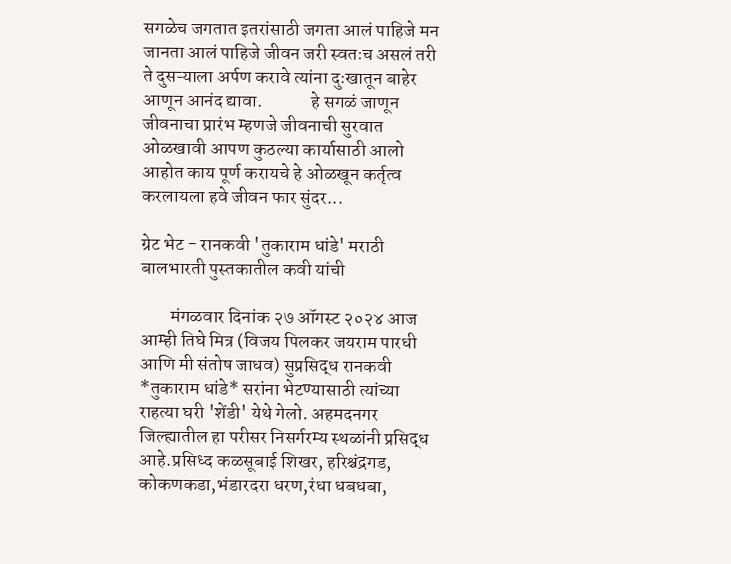सगळेच जगतात इतरांसाठी जगता आलं पाहिजे मन जानता आलं पाहिजे जीवन जरी स्वतःच असलं तरी ते दुसऱ्याला अर्पण करावे त्यांना दुःखातून बाहेर आणून आनंद द्यावा.             हे सगळं जाणून जीवनाचा प्रारंभ म्हणजे जीवनाची सुरवात ओळखावी आपण कुठल्या कार्यासाठी आलो आहोत काय पूर्ण करायचे हे ओळखून कर्तृत्व करलायला हवे जीवन फार सुंदर...

ग्रेट भेट - रानकवी 'तुकाराम धांडे' मराठी बालभारती पुस्तकातील कवी यांची

        मंगळवार दिनांक २७ ऑगस्ट २०२४ आज आम्ही तिघे मित्र (विजय पिलकर जयराम पारधी आणि मी संतोष जाधव) सुप्रसिद्ध रानकवी *तुकाराम धांडे* सरांना भेटण्यासाठी त्यांच्या राहत्या घरी 'शेंडी' येथे गेलो. अहमदनगर जिल्ह्यातील हा परीसर निसर्गरम्य स्थळांनी प्रसिद्ध आहे.प्रसिध्द कळसूबाई शिखर, हरिश्चंद्रगड, कोकणकडा,भंडारदरा धरण,रंधा धबधबा,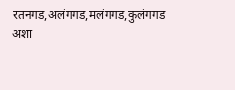रतनगड,अलंगगड,मलंगगड,कुलंगगड अशा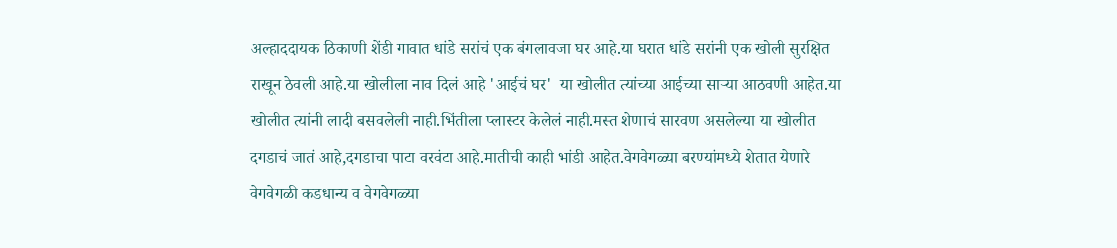अल्हाददायक ठिकाणी शेंडी गावात धांडे सरांचं एक बंगलावजा घर आहे.या घरात धांडे सरांनी एक खोली सुरक्षित राखून ठेवली आहे.या खोलीला नाव दिलं आहे 'आईचं घर'  या खोलीत त्यांच्या आईच्या साऱ्या आठवणी आहेत.या खोलीत त्यांनी लादी बसवलेली नाही.भिंतीला प्लास्टर केलेलं नाही.मस्त शेणाचं सारवण असलेल्या या खोलीत दगडाचं जातं आहे,दगडाचा पाटा वरवंटा आहे.मातीची काही भांडी आहेत.वेगवेगळ्या बरण्यांमध्ये शेतात येणारे वेगवेगळी कडधान्य व वेगवेगळ्या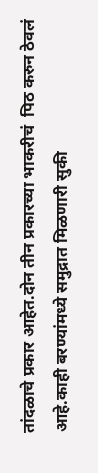तांदळाचे प्रकार आहेत.दोन तीन प्रकारच्या भाकरीचं  पिठ करुन ठेवलं आहे.काही बरण्यांमध्ये समुद्रात मिळणारी सुकी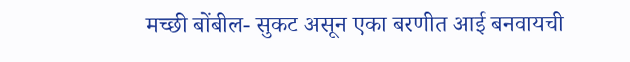मच्छी बोंबील- सुकट असून एका बरणीत आई बनवायची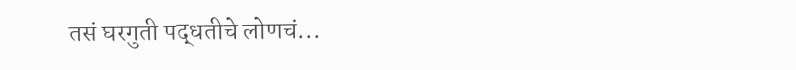तसं घरगुती पद्धतीचे लोणचं...